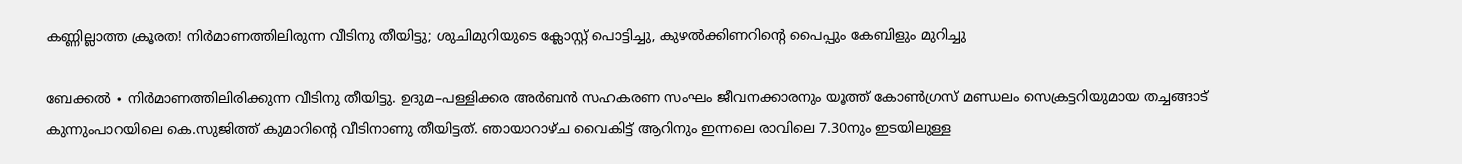കണ്ണില്ലാത്ത ക്രൂരത! നിർമാണത്തിലിരുന്ന വീടിനു തീയിട്ടു; ശുചിമുറിയുടെ ക്ലോസ്റ്റ് പൊട്ടിച്ചു, കുഴൽക്കിണറിന്റെ പൈപ്പും കേബിളും മുറിച്ചു

ബേക്കൽ ∙ നിർമാണത്തിലിരിക്കുന്ന വീടിനു തീയിട്ടു. ഉദുമ–പള്ളിക്കര അർബൻ സഹകരണ സംഘം ജീവനക്കാരനും യൂത്ത് കോൺഗ്രസ് മണ്ഡലം സെക്രട്ടറിയുമായ തച്ചങ്ങാട് കുന്നുംപാറയിലെ കെ.സുജിത്ത് കുമാറിന്റെ വീടിനാണു തീയിട്ടത്. ഞായാറാഴ്ച വൈകിട്ട് ആറിനും ഇന്നലെ രാവിലെ 7.30നും ഇടയിലുള്ള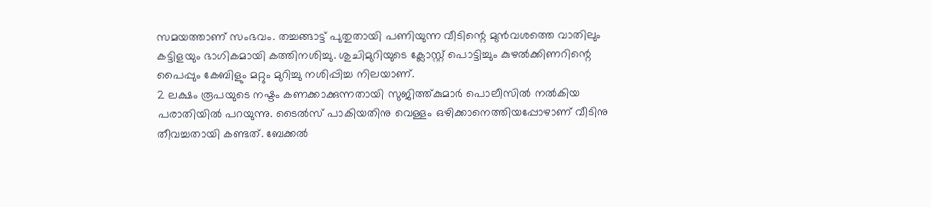സമയത്താണ് സംഭവം. തച്ചങ്ങാട്ട് പുതുതായി പണിയുന്ന വീടിന്റെ മുൻവശത്തെ വാതിലും കട്ടിളയും ഭാഗികമായി കത്തിനശിച്ചു. ശുചിമുറിയുടെ ക്ലോസ്റ്റ് പൊട്ടിച്ചും കുഴൽക്കിണറിന്റെ പൈപ്പും കേബിളും മറ്റും മുറിച്ചു നശിപ്പിച്ച നിലയാണ്.
2 ലക്ഷം രൂപയുടെ നഷ്ടം കണക്കാക്കുന്നതായി സുജിത്ത്കുമാർ പൊലീസിൽ നൽകിയ പരാതിയിൽ പറയുന്നു. ടൈൽസ് പാകിയതിനു വെള്ളം ഒഴിക്കാനെത്തിയപ്പോഴാണ് വീടിനു തീവച്ചതായി കണ്ടത്. ബേക്കൽ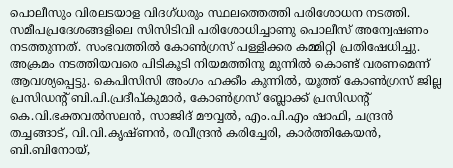പൊലീസും വിരലടയാള വിദഗ്ധരും സ്ഥലത്തെത്തി പരിശോധന നടത്തി. സമീപപ്രദേശങ്ങളിലെ സിസിടിവി പരിശോധിച്ചാണു പൊലീസ് അന്വേഷണം നടത്തുന്നത്. സംഭവത്തിൽ കോൺഗ്രസ് പള്ളിക്കര കമ്മിറ്റി പ്രതിഷേധിച്ചു.
അക്രമം നടത്തിയവരെ പിടികൂടി നിയമത്തിനു മുന്നിൽ കൊണ്ട് വരണമെന്ന് ആവശ്യപ്പെട്ടു. കെപിസിസി അംഗം ഹക്കീം കുന്നിൽ, യൂത്ത് കോൺഗ്രസ് ജില്ല പ്രസിഡന്റ് ബി.പി.പ്രദീപ്കുമാർ, കോൺഗ്രസ് ബ്ലോക്ക് പ്രസിഡന്റ് കെ.വി.ഭക്തവൽസലൻ, സാജിദ് മൗവ്വൽ, എം.പി.എം ഷാഫി, ചന്ദ്രൻ തച്ചങ്ങാട്, വി.വി.കൃഷ്ണൻ, രവീന്ദ്രൻ കരിച്ചേരി, കാർത്തികേയൻ, ബി.ബിനോയ്,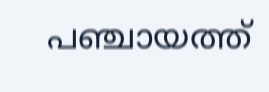പഞ്ചായത്ത്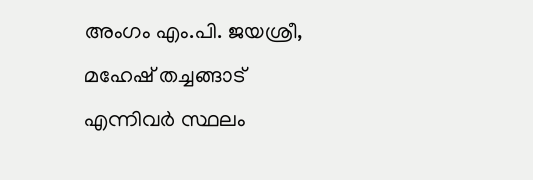അംഗം എം.പി. ജയശ്രീ, മഹേഷ് തച്ചങ്ങാട് എന്നിവർ സ്ഥലം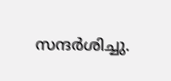സന്ദർശിച്ചു.